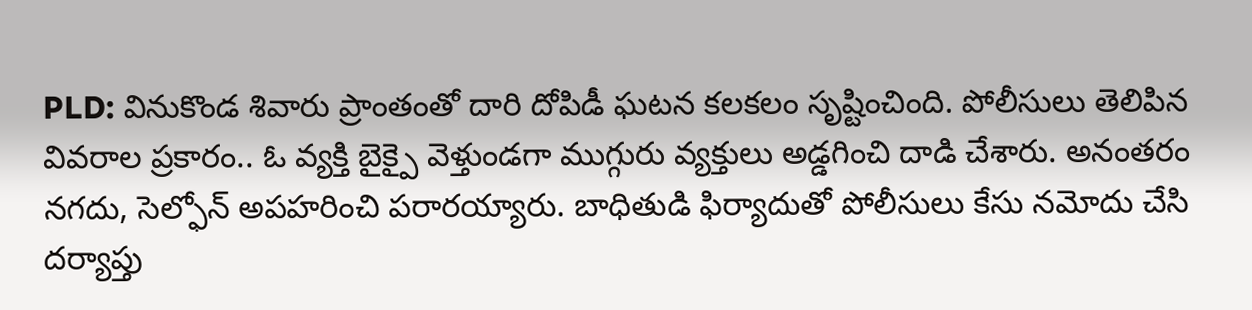PLD: వినుకొండ శివారు ప్రాంతంతో దారి దోపిడీ ఘటన కలకలం సృష్టించింది. పోలీసులు తెలిపిన వివరాల ప్రకారం.. ఓ వ్యక్తి బైక్పై వెళ్తుండగా ముగ్గురు వ్యక్తులు అడ్డగించి దాడి చేశారు. అనంతరం నగదు, సెల్ఫోన్ అపహరించి పరారయ్యారు. బాధితుడి ఫిర్యాదుతో పోలీసులు కేసు నమోదు చేసి దర్యాప్తు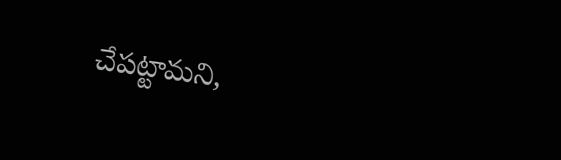చేపట్టామని,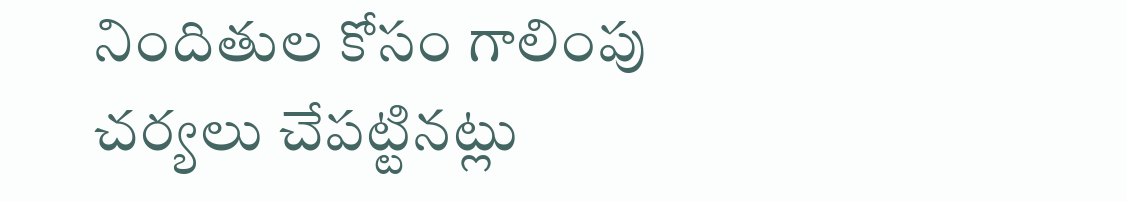నిందితుల కోసం గాలింపు చర్యలు చేపట్టినట్లు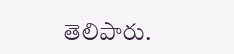తెలిపారు.